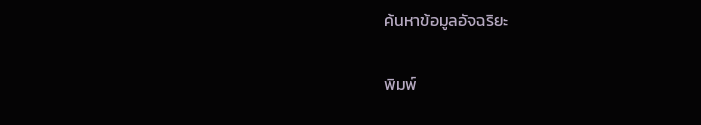ค้นหาข้อมูลอัจฉริยะ

พิมพ์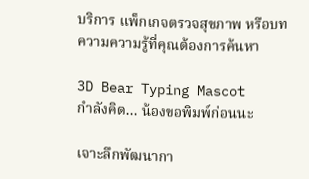บริการ แพ็กเกจตรวจสุขภาพ หรือบทความความรู้ที่คุณต้องการค้นหา

3D Bear Typing Mascot
กำลังคิด... น้องขอพิมพ์ก่อนนะ

เจาะลึกพัฒนากา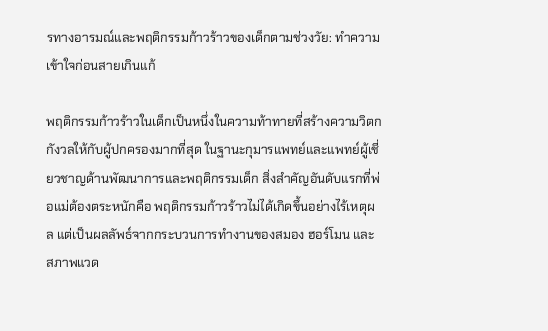รทางอารมณ์และพฤติกรรมก้าวร้าวของเด็กตามช่วงวัย: ทำความเข้าใจก่อนสายเกินแก้

พฤติกรรมก้าวร้าวในเด็กเป็นหนึ่งในความท้าทายที่สร้างความวิตกกังวลให้กับผู้ปกครองมากที่สุด ในฐานะกุมารแพทย์และแพทย์ผู้เชี่ยวชาญด้านพัฒนาการและพฤติกรรมเด็ก สิ่งสำคัญอันดับแรกที่พ่อแม่ต้องตระหนักคือ พฤติกรรมก้าวร้าวไม่ได้เกิดขึ้นอย่างไร้เหตุผล แต่เป็นผลลัพธ์จากกระบวนการทำงานของสมอง ฮอร์โมน และสภาพแวด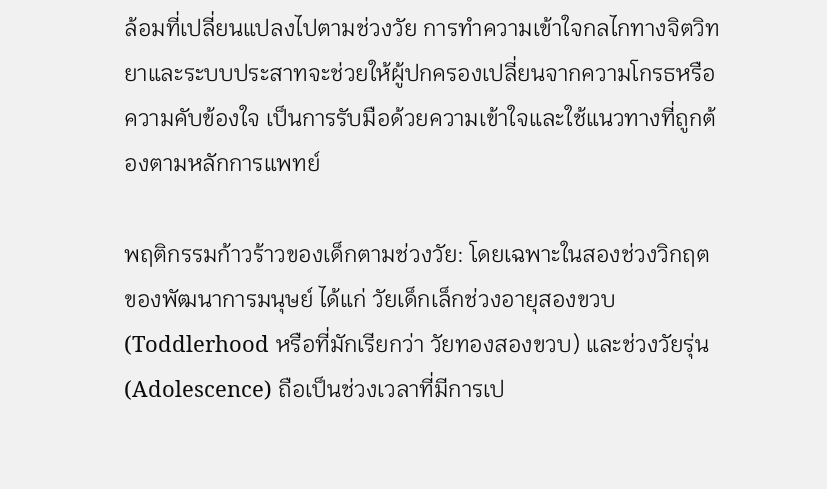ล้อมที่เปลี่ยนแปลงไปตามช่วงวัย การทำความเข้าใจกลไกทางจิตวิทยาและระบบประสาทจะช่วยให้ผู้ปกครองเปลี่ยนจากความโกรธหรือความคับข้องใจ เป็นการรับมือด้วยความเข้าใจและใช้แนวทางที่ถูกต้องตามหลักการแพทย์

พฤติกรรมก้าวร้าวของเด็กตามช่วงวัย: โดยเฉพาะในสองช่วงวิกฤตของพัฒนาการมนุษย์ ได้แก่ วัยเด็กเล็กช่วงอายุสองขวบ (Toddlerhood หรือที่มักเรียกว่า วัยทองสองขวบ) และช่วงวัยรุ่น (Adolescence) ถือเป็นช่วงเวลาที่มีการเป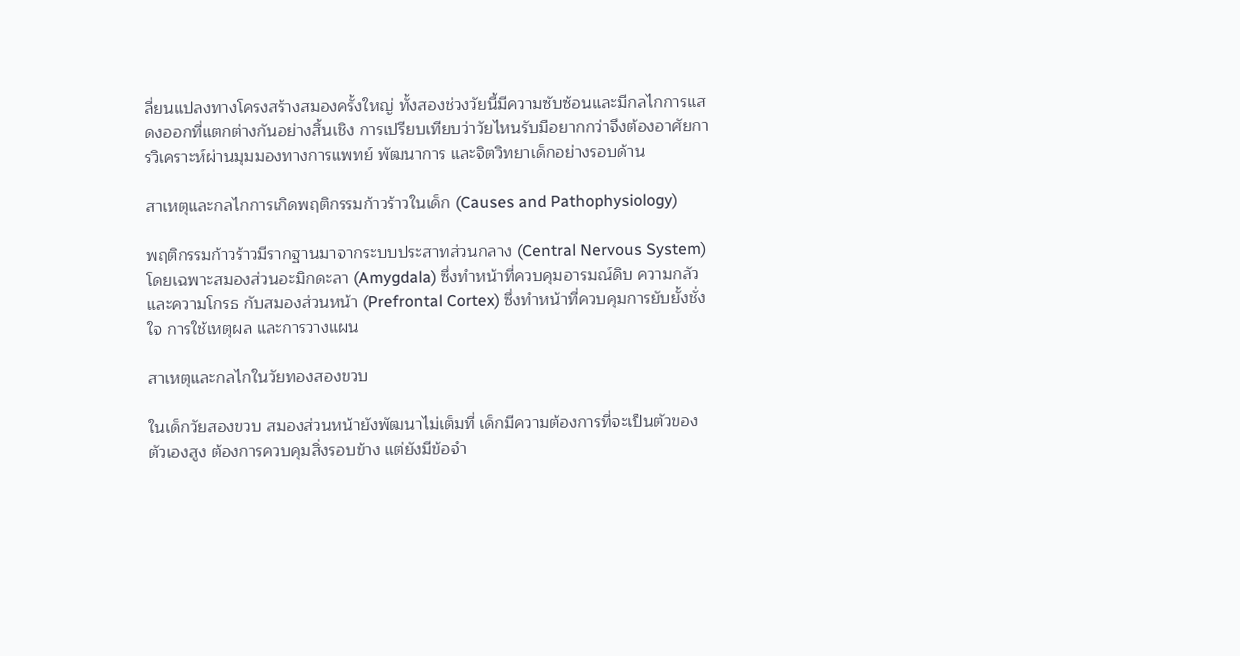ลี่ยนแปลงทางโครงสร้างสมองครั้งใหญ่ ทั้งสองช่วงวัยนี้มีความซับซ้อนและมีกลไกการแสดงออกที่แตกต่างกันอย่างสิ้นเชิง การเปรียบเทียบว่าวัยไหนรับมือยากกว่าจึงต้องอาศัยการวิเคราะห์ผ่านมุมมองทางการแพทย์ พัฒนาการ และจิตวิทยาเด็กอย่างรอบด้าน

สาเหตุและกลไกการเกิดพฤติกรรมก้าวร้าวในเด็ก (Causes and Pathophysiology)

พฤติกรรมก้าวร้าวมีรากฐานมาจากระบบประสาทส่วนกลาง (Central Nervous System) โดยเฉพาะสมองส่วนอะมิกดะลา (Amygdala) ซึ่งทำหน้าที่ควบคุมอารมณ์ดิบ ความกลัว และความโกรธ กับสมองส่วนหน้า (Prefrontal Cortex) ซึ่งทำหน้าที่ควบคุมการยับยั้งชั่งใจ การใช้เหตุผล และการวางแผน

สาเหตุและกลไกในวัยทองสองขวบ

ในเด็กวัยสองขวบ สมองส่วนหน้ายังพัฒนาไม่เต็มที่ เด็กมีความต้องการที่จะเป็นตัวของตัวเองสูง ต้องการควบคุมสิ่งรอบข้าง แต่ยังมีข้อจำ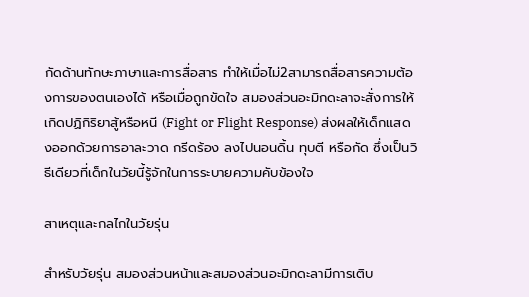กัดด้านทักษะภาษาและการสื่อสาร ทำให้เมื่อไม่2สามารถสื่อสารความต้องการของตนเองได้ หรือเมื่อถูกขัดใจ สมองส่วนอะมิกดะลาจะสั่งการให้เกิดปฏิกิริยาสู้หรือหนี (Fight or Flight Response) ส่งผลให้เด็กแสดงออกด้วยการอาละวาด กรีดร้อง ลงไปนอนดิ้น ทุบตี หรือกัด ซึ่งเป็นวิธีเดียวที่เด็กในวัยนี้รู้จักในการระบายความคับข้องใจ

สาเหตุและกลไกในวัยรุ่น

สำหรับวัยรุ่น สมองส่วนหน้าและสมองส่วนอะมิกดะลามีการเติบ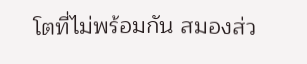โตที่ไม่พร้อมกัน สมองส่ว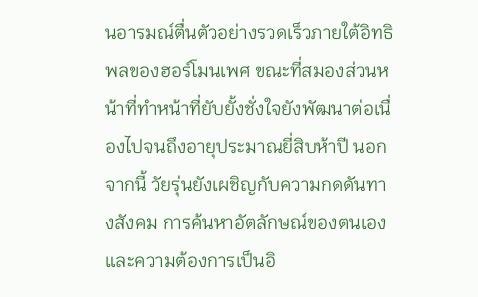นอารมณ์ตื่นตัวอย่างรวดเร็วภายใต้อิทธิพลของฮอร์โมนเพศ ขณะที่สมองส่วนหน้าที่ทำหน้าที่ยับยั้งชั่งใจยังพัฒนาต่อเนื่องไปจนถึงอายุประมาณยี่สิบห้าปี นอกจากนี้ วัยรุ่นยังเผชิญกับความกดดันทางสังคม การค้นหาอัตลักษณ์ของตนเอง และความต้องการเป็นอิ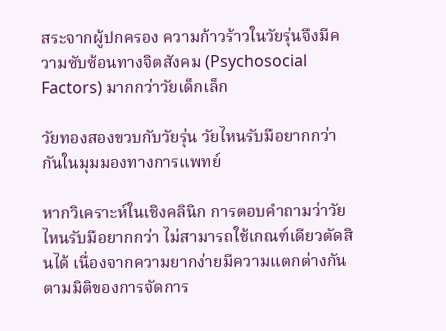สระจากผู้ปกครอง ความก้าวร้าวในวัยรุ่นจึงมีความซับซ้อนทางจิตสังคม (Psychosocial Factors) มากกว่าวัยเด็กเล็ก

วัยทองสองขวบกับวัยรุ่น วัยไหนรับมือยากกว่ากันในมุมมองทางการแพทย์

หากวิเคราะห์ในเชิงคลินิก การตอบคำถามว่าวัยไหนรับมือยากกว่า ไม่สามารถใช้เกณฑ์เดียวตัดสินได้ เนื่องจากความยากง่ายมีความแตกต่างกันตามมิติของการจัดการ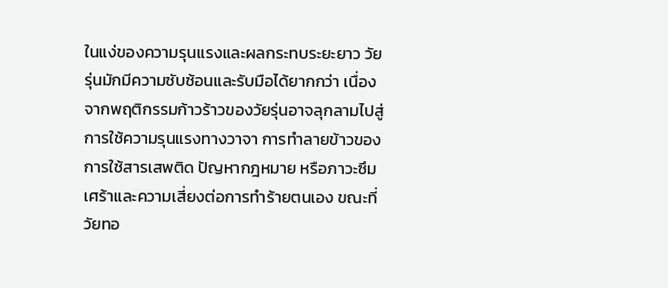ในแง่ของความรุนแรงและผลกระทบระยะยาว วัยรุ่นมักมีความซับซ้อนและรับมือได้ยากกว่า เนื่องจากพฤติกรรมก้าวร้าวของวัยรุ่นอาจลุกลามไปสู่การใช้ความรุนแรงทางวาจา การทำลายข้าวของ การใช้สารเสพติด ปัญหากฎหมาย หรือภาวะซึมเศร้าและความเสี่ยงต่อการทำร้ายตนเอง ขณะที่วัยทอ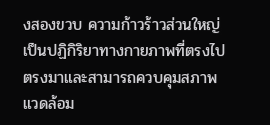งสองขวบ ความก้าวร้าวส่วนใหญ่เป็นปฏิกิริยาทางกายภาพที่ตรงไปตรงมาและสามารถควบคุมสภาพแวดล้อม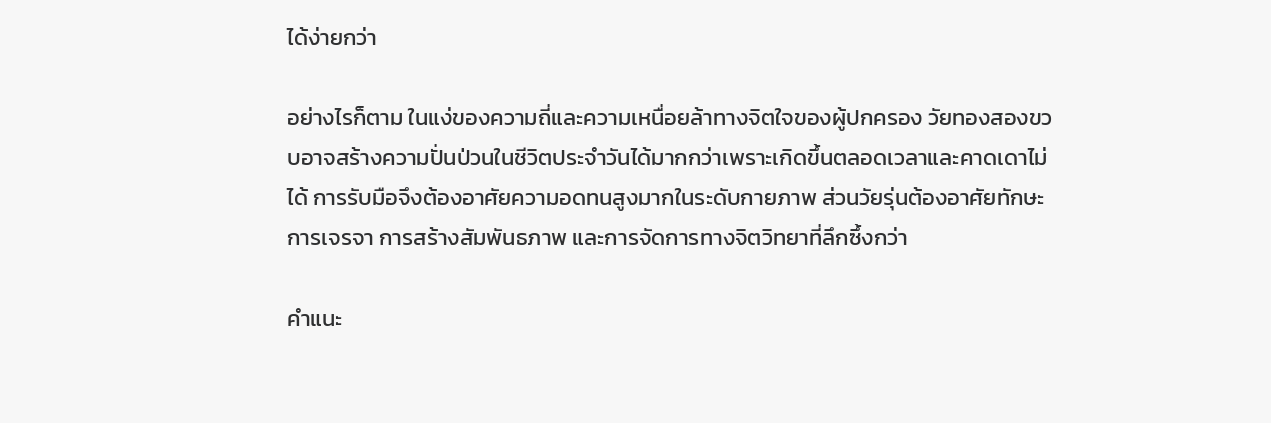ได้ง่ายกว่า

อย่างไรก็ตาม ในแง่ของความถี่และความเหนื่อยล้าทางจิตใจของผู้ปกครอง วัยทองสองขวบอาจสร้างความปั่นป่วนในชีวิตประจำวันได้มากกว่าเพราะเกิดขึ้นตลอดเวลาและคาดเดาไม่ได้ การรับมือจึงต้องอาศัยความอดทนสูงมากในระดับกายภาพ ส่วนวัยรุ่นต้องอาศัยทักษะการเจรจา การสร้างสัมพันธภาพ และการจัดการทางจิตวิทยาที่ลึกซึ้งกว่า

คำแนะ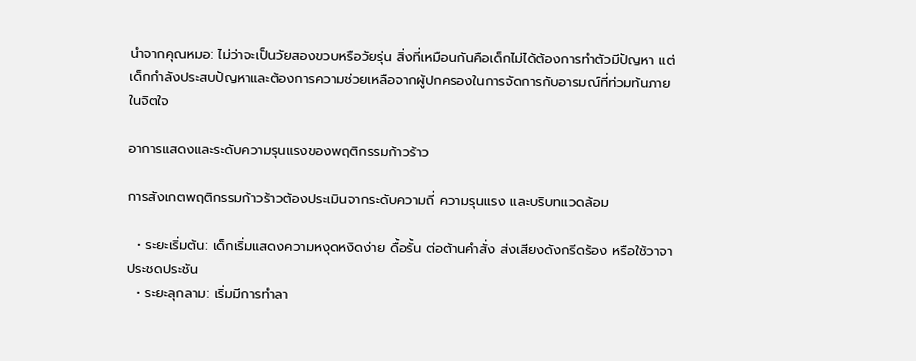นำจากคุณหมอ: ไม่ว่าจะเป็นวัยสองขวบหรือวัยรุ่น สิ่งที่เหมือนกันคือเด็กไม่ได้ต้องการทำตัวมีปัญหา แต่เด็กกำลังประสบปัญหาและต้องการความช่วยเหลือจากผู้ปกครองในการจัดการกับอารมณ์ที่ท่วมท้นภายในจิตใจ

อาการแสดงและระดับความรุนแรงของพฤติกรรมก้าวร้าว

การสังเกตพฤติกรรมก้าวร้าวต้องประเมินจากระดับความถี่ ความรุนแรง และบริบทแวดล้อม

  • ระยะเริ่มต้น: เด็กเริ่มแสดงความหงุดหงิดง่าย ดื้อรั้น ต่อต้านคำสั่ง ส่งเสียงดังกรีดร้อง หรือใช้วาจาประชดประชัน
  • ระยะลุกลาม: เริ่มมีการทำลา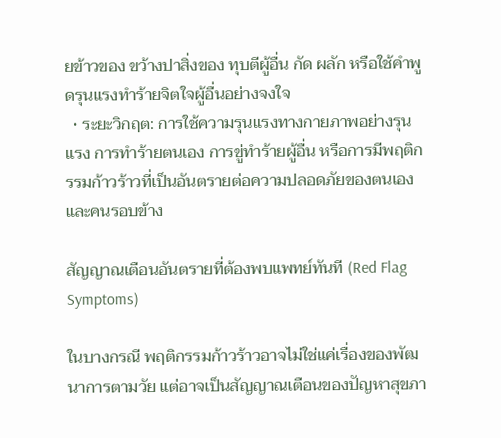ยข้าวของ ขว้างปาสิ่งของ ทุบตีผู้อื่น กัด ผลัก หรือใช้คำพูดรุนแรงทำร้ายจิตใจผู้อื่นอย่างจงใจ
  • ระยะวิกฤต: การใช้ความรุนแรงทางกายภาพอย่างรุนแรง การทำร้ายตนเอง การขู่ทำร้ายผู้อื่น หรือการมีพฤติกรรมก้าวร้าวที่เป็นอันตรายต่อความปลอดภัยของตนเองและคนรอบข้าง

สัญญาณเตือนอันตรายที่ต้องพบแพทย์ทันที (Red Flag Symptoms)

ในบางกรณี พฤติกรรมก้าวร้าวอาจไม่ใช่แค่เรื่องของพัฒนาการตามวัย แต่อาจเป็นสัญญาณเตือนของปัญหาสุขภา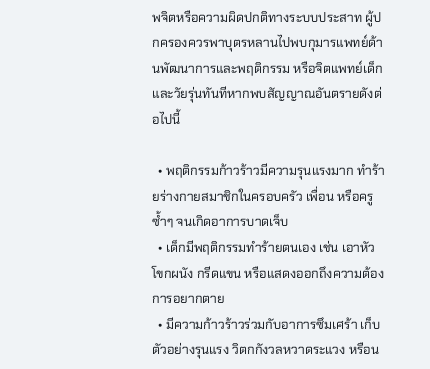พจิตหรือความผิดปกติทางระบบประสาท ผู้ปกครองควรพาบุตรหลานไปพบกุมารแพทย์ด้านพัฒนาการและพฤติกรรม หรือจิตแพทย์เด็กและวัยรุ่นทันทีหากพบสัญญาณอันตรายดังต่อไปนี้

  • พฤติกรรมก้าวร้าวมีความรุนแรงมาก ทำร้ายร่างกายสมาชิกในครอบครัว เพื่อน หรือครูซ้ำๆ จนเกิดอาการบาดเจ็บ
  • เด็กมีพฤติกรรมทำร้ายตนเอง เช่น เอาหัวโขกผนัง กรีดแขน หรือแสดงออกถึงความต้องการอยากตาย
  • มีความก้าวร้าวร่วมกับอาการซึมเศร้า เก็บตัวอย่างรุนแรง วิตกกังวลหวาดระแวง หรือน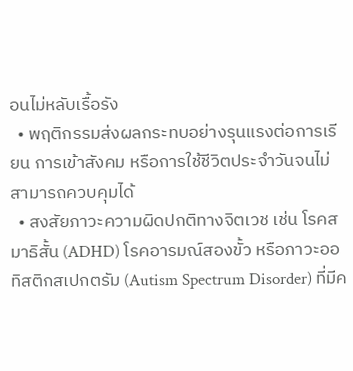อนไม่หลับเรื้อรัง
  • พฤติกรรมส่งผลกระทบอย่างรุนแรงต่อการเรียน การเข้าสังคม หรือการใช้ชีวิตประจำวันจนไม่สามารถควบคุมได้
  • สงสัยภาวะความผิดปกติทางจิตเวช เช่น โรคสมาธิสั้น (ADHD) โรคอารมณ์สองขั้ว หรือภาวะออทิสติกสเปกตรัม (Autism Spectrum Disorder) ที่มีค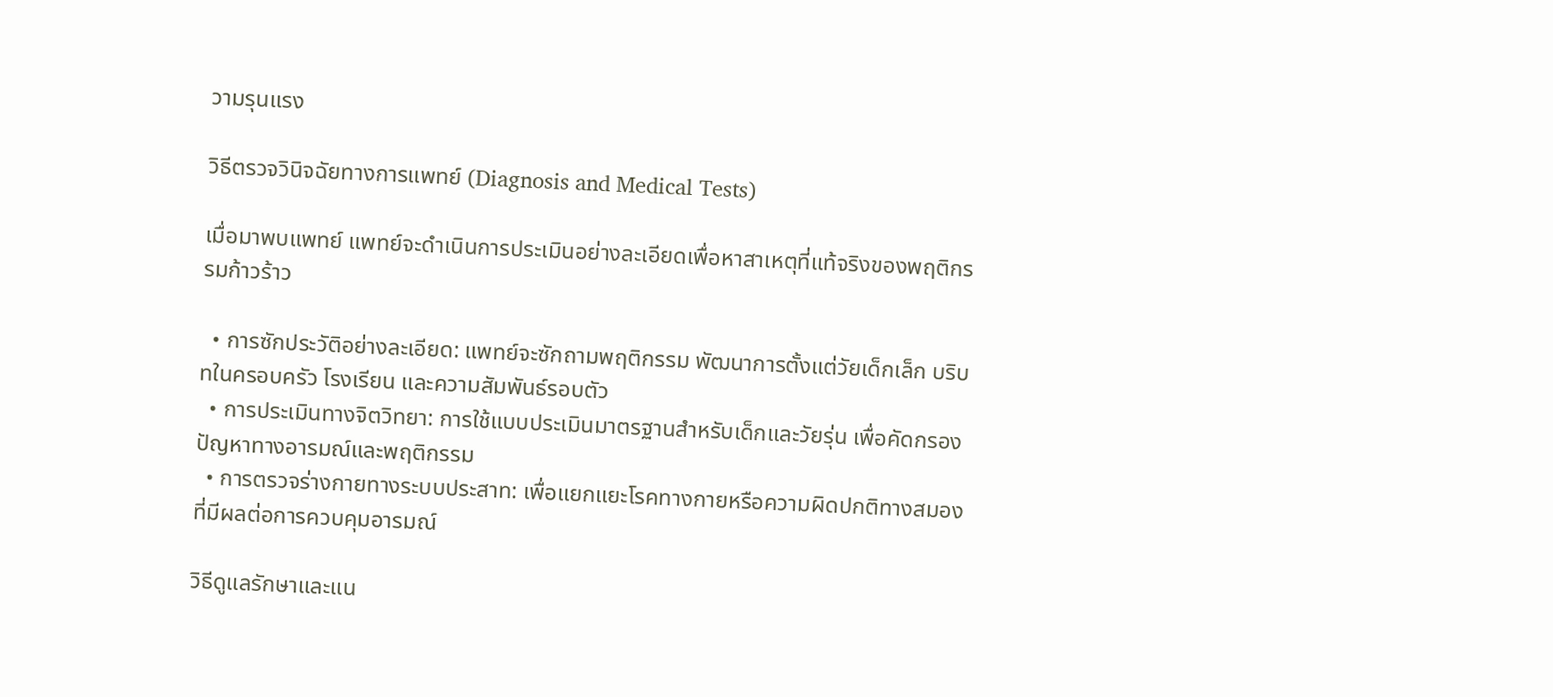วามรุนแรง

วิธีตรวจวินิจฉัยทางการแพทย์ (Diagnosis and Medical Tests)

เมื่อมาพบแพทย์ แพทย์จะดำเนินการประเมินอย่างละเอียดเพื่อหาสาเหตุที่แท้จริงของพฤติกรรมก้าวร้าว

  • การซักประวัติอย่างละเอียด: แพทย์จะซักถามพฤติกรรม พัฒนาการตั้งแต่วัยเด็กเล็ก บริบทในครอบครัว โรงเรียน และความสัมพันธ์รอบตัว
  • การประเมินทางจิตวิทยา: การใช้แบบประเมินมาตรฐานสำหรับเด็กและวัยรุ่น เพื่อคัดกรองปัญหาทางอารมณ์และพฤติกรรม
  • การตรวจร่างกายทางระบบประสาท: เพื่อแยกแยะโรคทางกายหรือความผิดปกติทางสมองที่มีผลต่อการควบคุมอารมณ์

วิธีดูแลรักษาและแน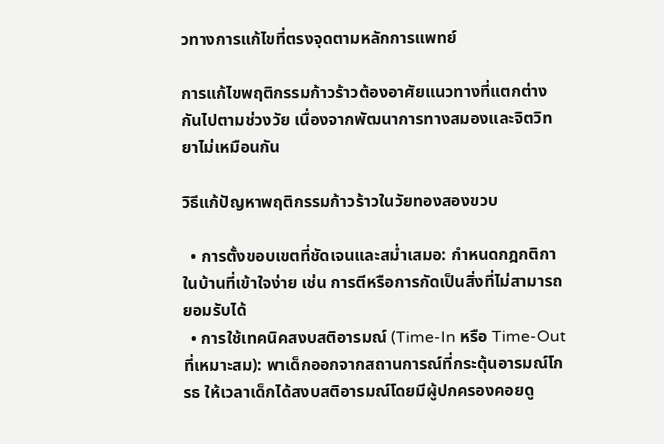วทางการแก้ไขที่ตรงจุดตามหลักการแพทย์

การแก้ไขพฤติกรรมก้าวร้าวต้องอาศัยแนวทางที่แตกต่างกันไปตามช่วงวัย เนื่องจากพัฒนาการทางสมองและจิตวิทยาไม่เหมือนกัน

วิธีแก้ปัญหาพฤติกรรมก้าวร้าวในวัยทองสองขวบ

  • การตั้งขอบเขตที่ชัดเจนและสม่ำเสมอ: กำหนดกฎกติกาในบ้านที่เข้าใจง่าย เช่น การตีหรือการกัดเป็นสิ่งที่ไม่สามารถยอมรับได้
  • การใช้เทคนิคสงบสติอารมณ์ (Time-In หรือ Time-Out ที่เหมาะสม): พาเด็กออกจากสถานการณ์ที่กระตุ้นอารมณ์โกรธ ให้เวลาเด็กได้สงบสติอารมณ์โดยมีผู้ปกครองคอยดู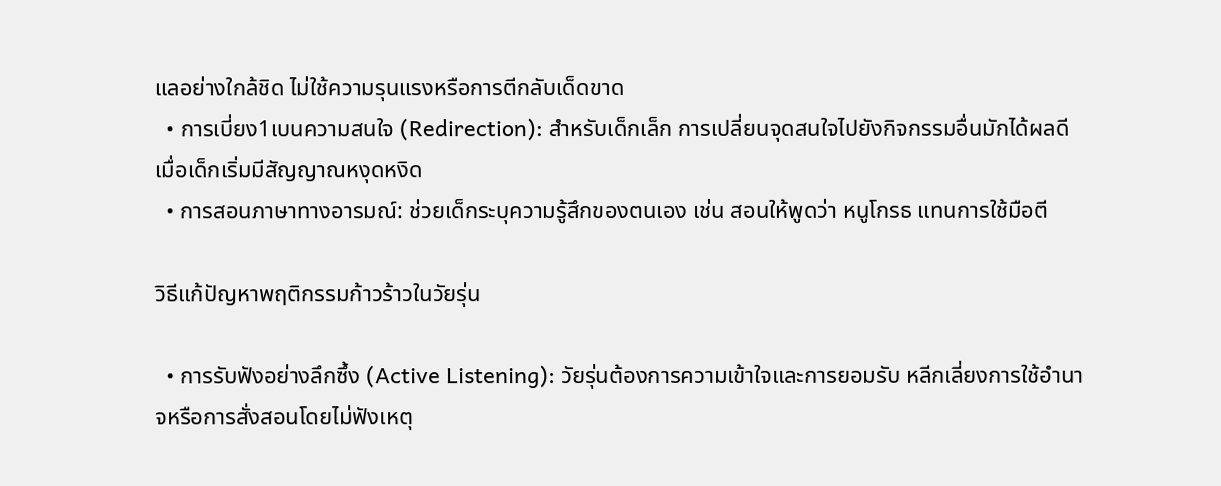แลอย่างใกล้ชิด ไม่ใช้ความรุนแรงหรือการตีกลับเด็ดขาด
  • การเบี่ยง1เบนความสนใจ (Redirection): สำหรับเด็กเล็ก การเปลี่ยนจุดสนใจไปยังกิจกรรมอื่นมักได้ผลดีเมื่อเด็กเริ่มมีสัญญาณหงุดหงิด
  • การสอนภาษาทางอารมณ์: ช่วยเด็กระบุความรู้สึกของตนเอง เช่น สอนให้พูดว่า หนูโกรธ แทนการใช้มือตี

วิธีแก้ปัญหาพฤติกรรมก้าวร้าวในวัยรุ่น

  • การรับฟังอย่างลึกซึ้ง (Active Listening): วัยรุ่นต้องการความเข้าใจและการยอมรับ หลีกเลี่ยงการใช้อำนาจหรือการสั่งสอนโดยไม่ฟังเหตุ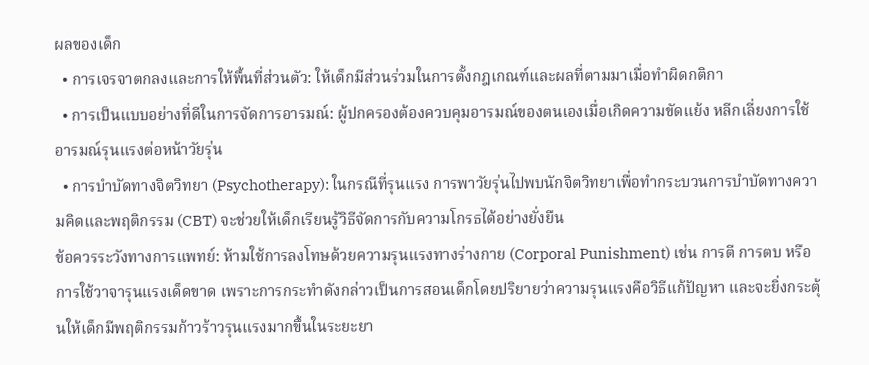ผลของเด็ก
  • การเจรจาตกลงและการให้พื้นที่ส่วนตัว: ให้เด็กมีส่วนร่วมในการตั้งกฎเกณฑ์และผลที่ตามมาเมื่อทำผิดกติกา
  • การเป็นแบบอย่างที่ดีในการจัดการอารมณ์: ผู้ปกครองต้องควบคุมอารมณ์ของตนเองเมื่อเกิดความขัดแย้ง หลีกเลี่ยงการใช้อารมณ์รุนแรงต่อหน้าวัยรุ่น
  • การบำบัดทางจิตวิทยา (Psychotherapy): ในกรณีที่รุนแรง การพาวัยรุ่นไปพบนักจิตวิทยาเพื่อทำกระบวนการบำบัดทางความคิดและพฤติกรรม (CBT) จะช่วยให้เด็กเรียนรู้วิธีจัดการกับความโกรธได้อย่างยั่งยืน
ข้อควรระวังทางการแพทย์: ห้ามใช้การลงโทษด้วยความรุนแรงทางร่างกาย (Corporal Punishment) เช่น การตี การตบ หรือการใช้วาจารุนแรงเด็ดขาด เพราะการกระทำดังกล่าวเป็นการสอนเด็กโดยปริยายว่าความรุนแรงคือวิธีแก้ปัญหา และจะยิ่งกระตุ้นให้เด็กมีพฤติกรรมก้าวร้าวรุนแรงมากขึ้นในระยะยา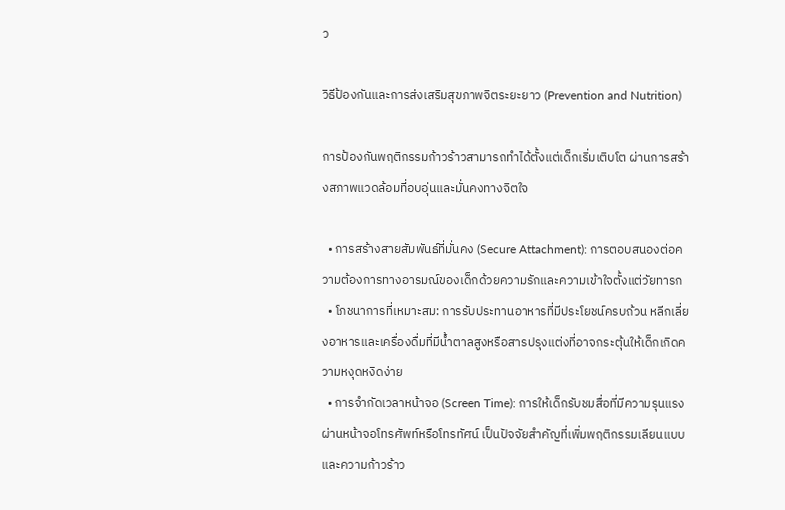ว

วิธีป้องกันและการส่งเสริมสุขภาพจิตระยะยาว (Prevention and Nutrition)

การป้องกันพฤติกรรมก้าวร้าวสามารถทำได้ตั้งแต่เด็กเริ่มเติบโต ผ่านการสร้างสภาพแวดล้อมที่อบอุ่นและมั่นคงทางจิตใจ

  • การสร้างสายสัมพันธ์ที่มั่นคง (Secure Attachment): การตอบสนองต่อความต้องการทางอารมณ์ของเด็กด้วยความรักและความเข้าใจตั้งแต่วัยทารก
  • โภชนาการที่เหมาะสม: การรับประทานอาหารที่มีประโยชน์ครบถ้วน หลีกเลี่ยงอาหารและเครื่องดื่มที่มีน้ำตาลสูงหรือสารปรุงแต่งที่อาจกระตุ้นให้เด็กเกิดความหงุดหงิดง่าย
  • การจำกัดเวลาหน้าจอ (Screen Time): การให้เด็กรับชมสื่อที่มีความรุนแรงผ่านหน้าจอโทรศัพท์หรือโทรทัศน์ เป็นปัจจัยสำคัญที่เพิ่มพฤติกรรมเลียนแบบและความก้าวร้าว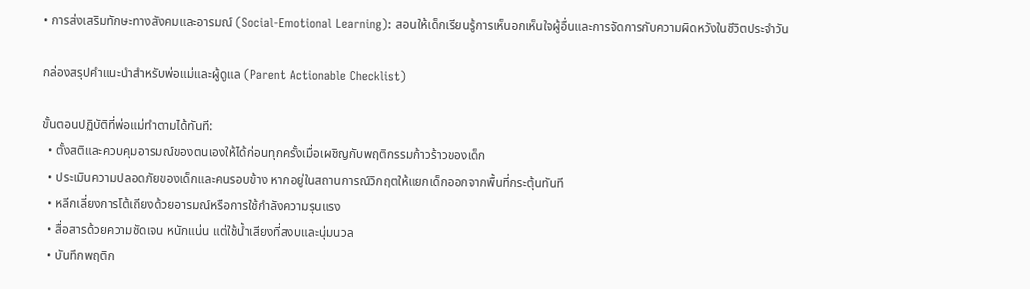• การส่งเสริมทักษะทางสังคมและอารมณ์ (Social-Emotional Learning): สอนให้เด็กเรียนรู้การเห็นอกเห็นใจผู้อื่นและการจัดการกับความผิดหวังในชีวิตประจำวัน

กล่องสรุปคำแนะนำสำหรับพ่อแม่และผู้ดูแล (Parent Actionable Checklist)

ขั้นตอนปฏิบัติที่พ่อแม่ทำตามได้ทันที:
  • ตั้งสติและควบคุมอารมณ์ของตนเองให้ได้ก่อนทุกครั้งเมื่อเผชิญกับพฤติกรรมก้าวร้าวของเด็ก
  • ประเมินความปลอดภัยของเด็กและคนรอบข้าง หากอยู่ในสถานการณ์วิกฤตให้แยกเด็กออกจากพื้นที่กระตุ้นทันที
  • หลีกเลี่ยงการโต้เถียงด้วยอารมณ์หรือการใช้กำลังความรุนแรง
  • สื่อสารด้วยความชัดเจน หนักแน่น แต่ใช้น้ำเสียงที่สงบและนุ่มนวล
  • บันทึกพฤติก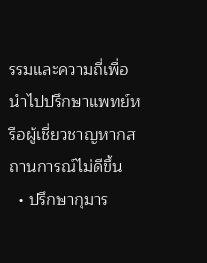รรมและความถี่เพื่อนำไปปรึกษาแพทย์หรือผู้เชี่ยวชาญหากสถานการณ์ไม่ดีขึ้น
  • ปรึกษากุมาร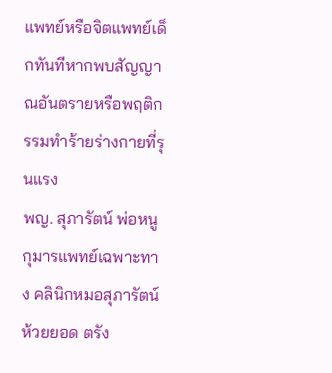แพทย์หรือจิตแพทย์เด็กทันทีหากพบสัญญาณอันตรายหรือพฤติกรรมทำร้ายร่างกายที่รุนแรง
พญ. สุภารัตน์ พ่อหนู กุมารแพทย์เฉพาะทาง คลินิกหมอสุภารัตน์ ห้วยยอด ตรัง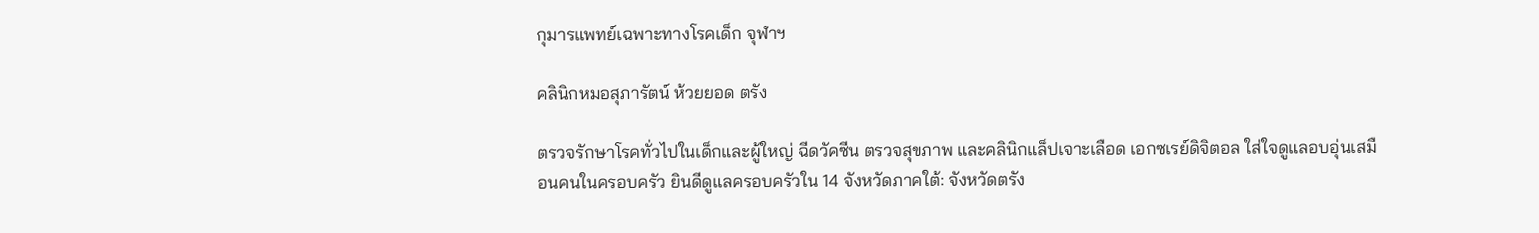กุมารแพทย์เฉพาะทางโรคเด็ก จุฬาฯ

คลินิกหมอสุภารัตน์ ห้วยยอด ตรัง

ตรวจรักษาโรคทั่วไปในเด็กและผู้ใหญ่ ฉีดวัคซีน ตรวจสุขภาพ และคลินิกแล็ปเจาะเลือด เอกซเรย์ดิจิตอล ใส่ใจดูแลอบอุ่นเสมือนคนในครอบครัว ยินดีดูแลครอบครัวใน 14 จังหวัดภาคใต้: จังหวัดตรัง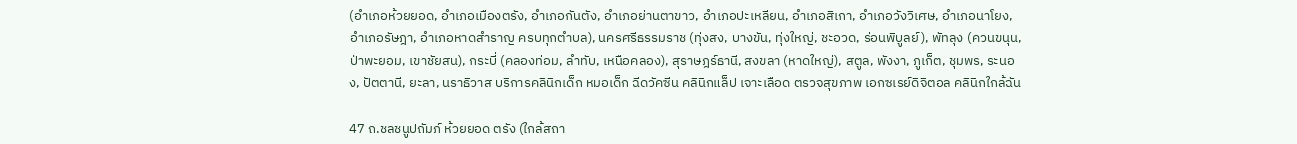(อำเภอห้วยยอด, อำเภอเมืองตรัง, อำเภอกันตัง, อำเภอย่านตาขาว, อำเภอปะเหลียน, อำเภอสิเกา, อำเภอวังวิเศษ, อำเภอนาโยง, อำเภอรัษฎา, อำเภอหาดสำราญ ครบทุกตำบล), นครศรีธรรมราช (ทุ่งสง, บางขัน, ทุ่งใหญ่, ชะอวด, ร่อนพิบูลย์), พัทลุง (ควนขนุน, ป่าพะยอม, เขาชัยสน), กระบี่ (คลองท่อม, ลำทับ, เหนือคลอง), สุราษฎร์ธานี, สงขลา (หาดใหญ่), สตูล, พังงา, ภูเก็ต, ชุมพร, ระนอง, ปัตตานี, ยะลา, นราธิวาส บริการคลินิกเด็ก หมอเด็ก ฉีดวัคซีน คลินิกแล็ป เจาะเลือด ตรวจสุขภาพ เอกซเรย์ดิจิตอล คลินิกใกล้ฉัน

47 ถ.ชลชนูปถัมภ์ ห้วยยอด ตรัง (ใกล้สถา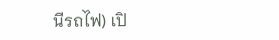นีรถไฟ) เปิ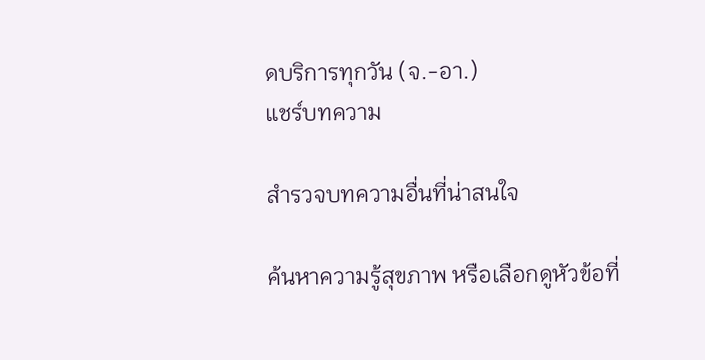ดบริการทุกวัน (จ.-อา.)
แชร์บทความ

สำรวจบทความอื่นที่น่าสนใจ

ค้นหาความรู้สุขภาพ หรือเลือกดูหัวข้อที่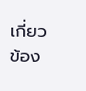เกี่ยวข้อง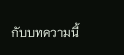กับบทความนี้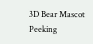3D Bear Mascot Peeking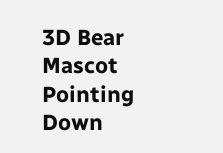3D Bear Mascot Pointing Down